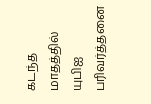கடந்த மாதத்தில் யுபிஐ பரிவர்த்தனை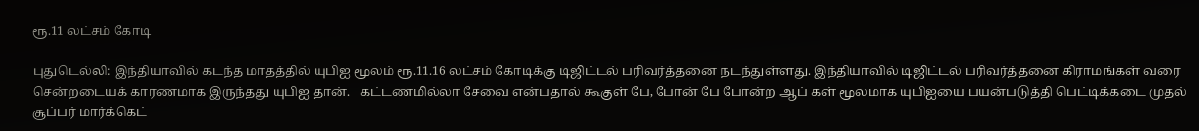ரூ.11 லட்சம் கோடி

புதுடெல்லி: இந்தியாவில் கடந்த மாதத்தில் யுபிஐ மூலம் ரூ.11.16 லட்சம் கோடிக்கு டிஜிட்டல் பரிவர்த்தனை நடந்துள்ளது. இந்தியாவில் டிஜிட்டல் பரிவர்த்தனை கிராமங்கள் வரை சென்றடையக் காரணமாக இருந்தது யுபிஐ தான்.   கட்டணமில்லா சேவை என்பதால் கூகுள் பே, போன் பே போன்ற ஆப் கள் மூலமாக யுபிஐயை பயன்படுத்தி பெட்டிக்கடை முதல் சூப்பர் மார்க்கெட்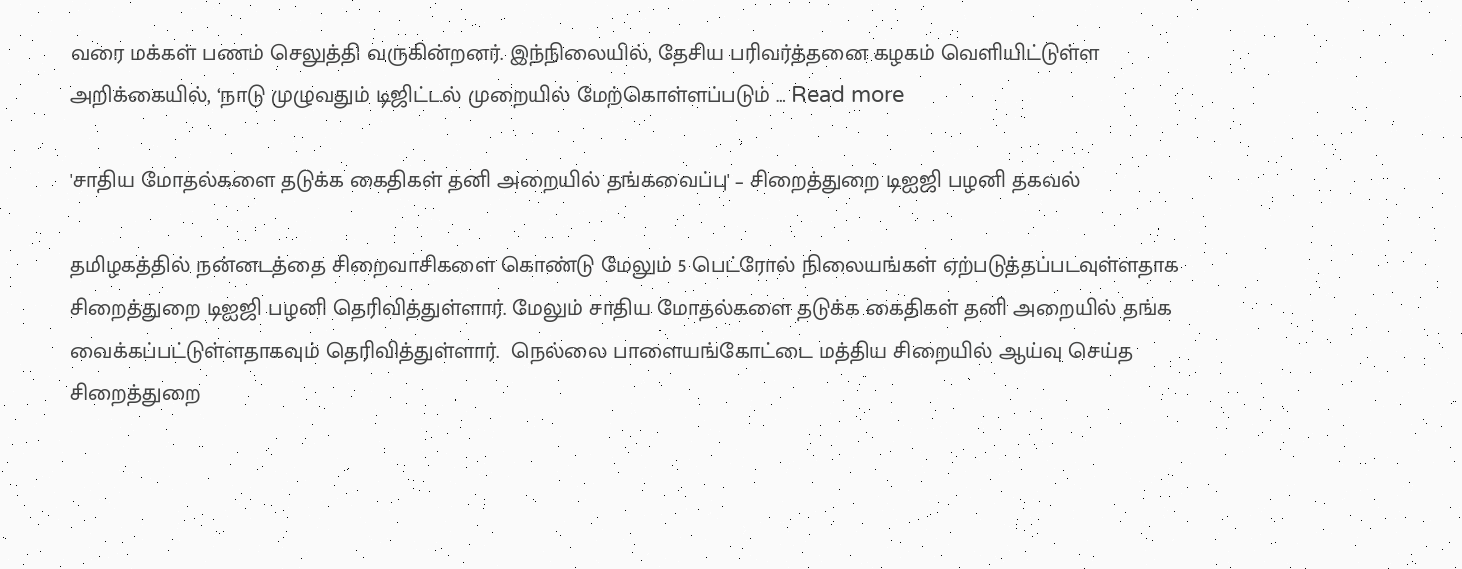வரை மக்கள் பணம் செலுத்தி வருகின்றனர். இந்நிலையில், தேசிய பரிவர்த்தனை கழகம் வெளியிட்டுள்ள அறிக்கையில், ‘நாடு முழுவதும் டிஜிட்டல் முறையில் மேற்கொள்ளப்படும் … Read more

'சாதிய மோதல்களை தடுக்க கைதிகள் தனி அறையில் தங்கவைப்பு' – சிறைத்துறை டிஐஜி பழனி தகவல்

தமிழகத்தில் நன்னடத்தை சிறைவாசிகளை கொண்டு மேலும் 5 பெட்ரோல் நிலையங்கள் ஏற்படுத்தப்படவுள்ளதாக சிறைத்துறை டிஐஜி பழனி தெரிவித்துள்ளார். மேலும் சாதிய மோதல்களை தடுக்க கைதிகள் தனி அறையில் தங்க வைக்கப்பட்டுள்ளதாகவும் தெரிவித்துள்ளார்.  நெல்லை பாளையங்கோட்டை மத்திய சிறையில் ஆய்வு செய்த சிறைத்துறை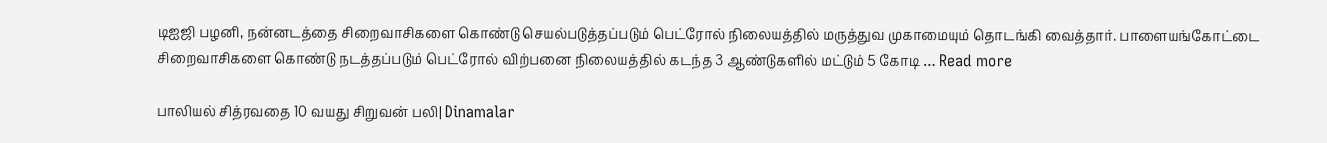டிஐஜி பழனி, நன்னடத்தை சிறைவாசிகளை கொண்டு செயல்படுத்தப்படும் பெட்ரோல் நிலையத்தில் மருத்துவ முகாமையும் தொடங்கி வைத்தார். பாளையங்கோட்டை சிறைவாசிகளை கொண்டு நடத்தப்படும் பெட்ரோல் விற்பனை நிலையத்தில் கடந்த 3 ஆண்டுகளில் மட்டும் 5 கோடி … Read more

பாலியல் சித்ரவதை 10 வயது சிறுவன் பலி| Dinamalar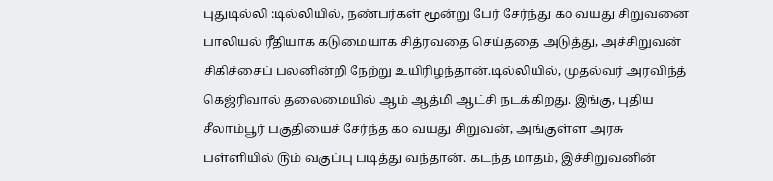புதுடில்லி :டில்லியில், நண்பர்கள் மூன்று பேர் சேர்ந்து ௧௦ வயது சிறுவனை பாலியல் ரீதியாக கடுமையாக சித்ரவதை செய்ததை அடுத்து, அச்சிறுவன் சிகிச்சைப் பலனின்றி நேற்று உயிரிழந்தான்.டில்லியில், முதல்வர் அரவிந்த் கெஜ்ரிவால் தலைமையில் ஆம் ஆத்மி ஆட்சி நடக்கிறது. இங்கு, புதிய சீலாம்பூர் பகுதியைச் சேர்ந்த ௧௦ வயது சிறுவன், அங்குள்ள அரசு பள்ளியில் ௫ம் வகுப்பு படித்து வந்தான். கடந்த மாதம், இச்சிறுவனின்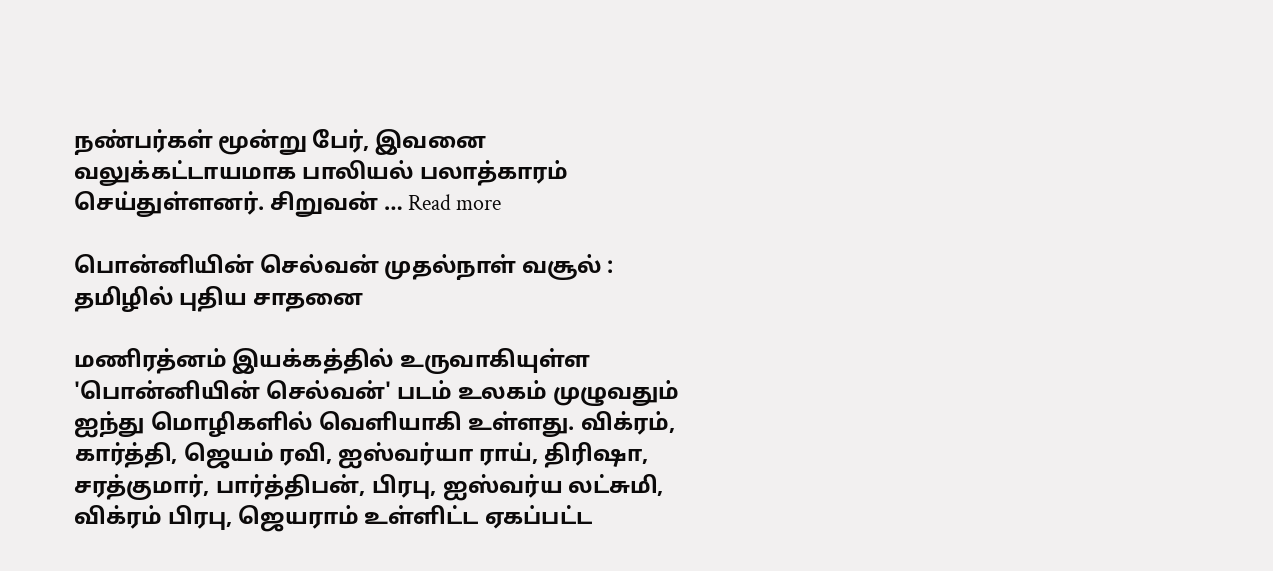நண்பர்கள் மூன்று பேர், இவனை வலுக்கட்டாயமாக பாலியல் பலாத்காரம் செய்துள்ளனர். சிறுவன் … Read more

பொன்னியின் செல்வன் முதல்நாள் வசூல் : தமிழில் புதிய சாதனை

மணிரத்னம் இயக்கத்தில் உருவாகியுள்ள 'பொன்னியின் செல்வன்' படம் உலகம் முழுவதும் ஐந்து மொழிகளில் வெளியாகி உள்ளது. விக்ரம், கார்த்தி, ஜெயம் ரவி, ஐஸ்வர்யா ராய், திரிஷா, சரத்குமார், பார்த்திபன், பிரபு, ஐஸ்வர்ய லட்சுமி, விக்ரம் பிரபு, ஜெயராம் உள்ளிட்ட ஏகப்பட்ட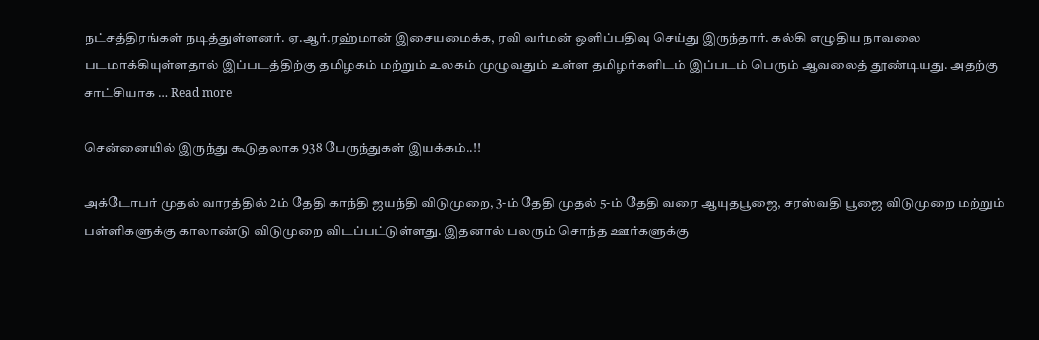நட்சத்திரங்கள் நடித்துள்ளனர். ஏ.ஆர்.ரஹ்மான் இசையமைக்க, ரவி வர்மன் ஒளிப்பதிவு செய்து இருந்தார். கல்கி எழுதிய நாவலை படமாக்கியுள்ளதால் இப்படத்திற்கு தமிழகம் மற்றும் உலகம் முழுவதும் உள்ள தமிழர்களிடம் இப்படம் பெரும் ஆவலைத் தூண்டியது. அதற்கு சாட்சியாக … Read more

சென்னையில் இருந்து கூடுதலாக 938 பேருந்துகள் இயக்கம்..!!

அக்டோபர் முதல் வாரத்தில் 2ம் தேதி காந்தி ஜயந்தி விடுமுறை, 3-ம் தேதி முதல் 5-ம் தேதி வரை ஆயுதபூஜை, சரஸ்வதி பூஜை விடுமுறை மற்றும் பள்ளிகளுக்கு காலாண்டு விடுமுறை விடப்பட்டுள்ளது. இதனால் பலரும் சொந்த ஊர்களுக்கு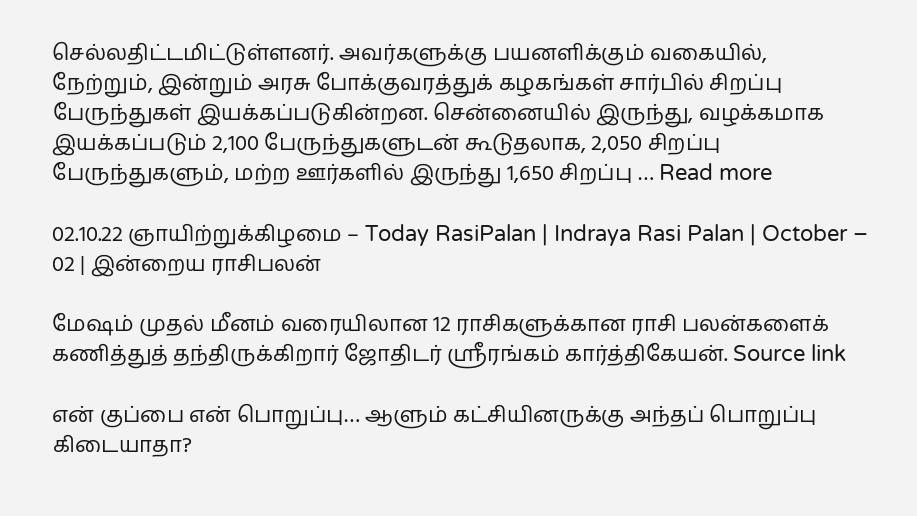செல்லதிட்டமிட்டுள்ளனர். அவர்களுக்கு பயனளிக்கும் வகையில், நேற்றும், இன்றும் அரசு போக்குவரத்துக் கழகங்கள் சார்பில் சிறப்பு பேருந்துகள் இயக்கப்படுகின்றன. சென்னையில் இருந்து, வழக்கமாக இயக்கப்படும் 2,100 பேருந்துகளுடன் கூடுதலாக, 2,050 சிறப்பு பேருந்துகளும், மற்ற ஊர்களில் இருந்து 1,650 சிறப்பு … Read more

02.10.22 ஞாயிற்றுக்கிழமை – Today RasiPalan | Indraya Rasi Palan | October – 02 | இன்றைய ராசிபலன்

மேஷம் முதல் மீனம் வரையிலான 12 ராசிகளுக்கான ராசி பலன்களைக் கணித்துத் தந்திருக்கிறார் ஜோதிடர் ஶ்ரீரங்கம் கார்த்திகேயன். Source link

என் குப்பை என் பொறுப்பு… ஆளும் கட்சியினருக்கு அந்தப் பொறுப்பு கிடையாதா?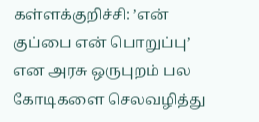கள்ளக்குறிச்சி: ’என் குப்பை என் பொறுப்பு’ என அரசு ஒருபுறம் பல கோடிகளை செலவழித்து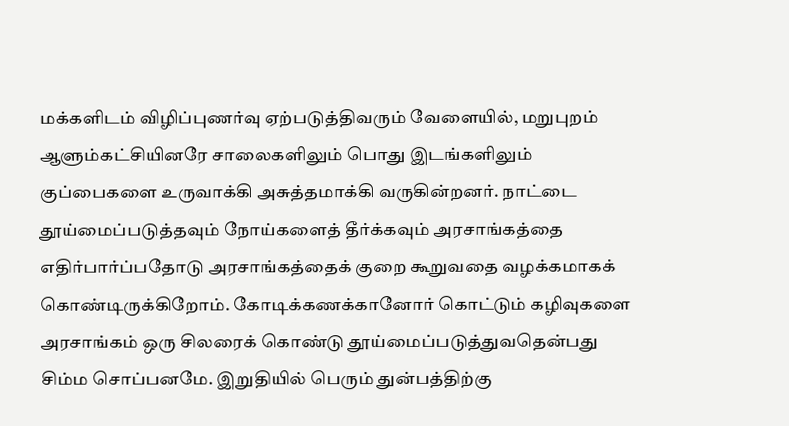மக்களிடம் விழிப்புணர்வு ஏற்படுத்திவரும் வேளையில், மறுபுறம் ஆளும்கட்சியினரே சாலைகளிலும் பொது இடங்களிலும் குப்பைகளை உருவாக்கி அசுத்தமாக்கி வருகின்றனர். நாட்டை தூய்மைப்படுத்தவும் நோய்களைத் தீர்க்கவும் அரசாங்கத்தை எதிர்பார்ப்பதோடு அரசாங்கத்தைக் குறை கூறுவதை வழக்கமாகக் கொண்டிருக்கிறோம். கோடிக்கணக்கானோர் கொட்டும் கழிவுகளை அரசாங்கம் ஒரு சிலரைக் கொண்டு தூய்மைப்படுத்துவதென்பது சிம்ம சொப்பனமே. இறுதியில் பெரும் துன்பத்திற்கு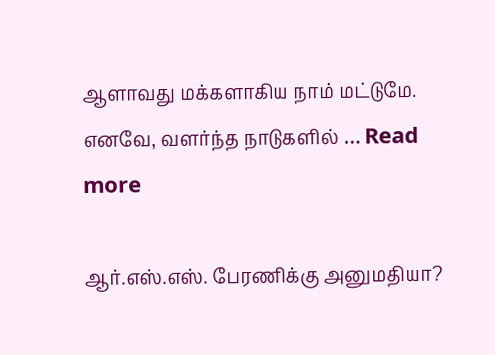ஆளாவது மக்களாகிய நாம் மட்டுமே. எனவே, வளர்ந்த நாடுகளில் … Read more

ஆர்.எஸ்.எஸ். பேரணிக்கு அனுமதியா?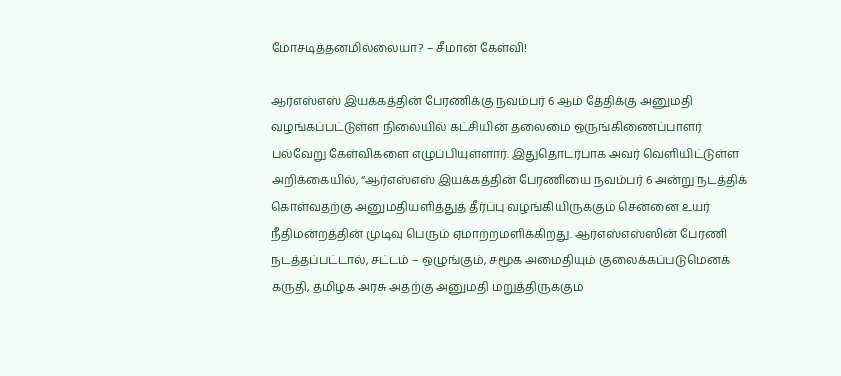மோசடித்தனமில்லையா? – சீமான் கேள்வி!

ஆர்எஸ்எஸ் இயக்கத்தின் பேரணிக்கு நவம்பர் 6 ஆம் தேதிக்கு அனுமதி வழங்கப்பட்டுள்ள நிலையில் கட்சியின் தலைமை ஒருங்கிணைப்பாளர் பல்வேறு கேள்விகளை எழுப்பியுள்ளார். இதுதொடர்பாக அவர் வெளியிட்டுள்ள அறிக்கையில், “ஆர்எஸ்எஸ் இயக்கத்தின் பேரணியை நவம்பர் 6 அன்று நடத்திக் கொள்வதற்கு அனுமதியளித்துத் தீர்ப்பு வழங்கியிருக்கும் சென்னை உயர் நீதிமன்றத்தின் முடிவு பெரும் ஏமாற்றமளிக்கிறது. ஆர்எஸ்எஸ்ஸின் பேரணி நடத்தப்பட்டால், சட்டம் – ஒழுங்கும், சமூக அமைதியும் குலைக்கப்படுமெனக் கருதி, தமிழக அரசு அதற்கு அனுமதி மறுத்திருக்கும்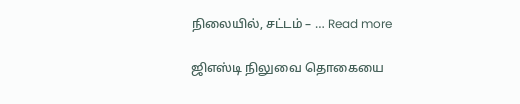நிலையில், சட்டம் – … Read more

ஜிஎஸ்டி நிலுவை தொகையை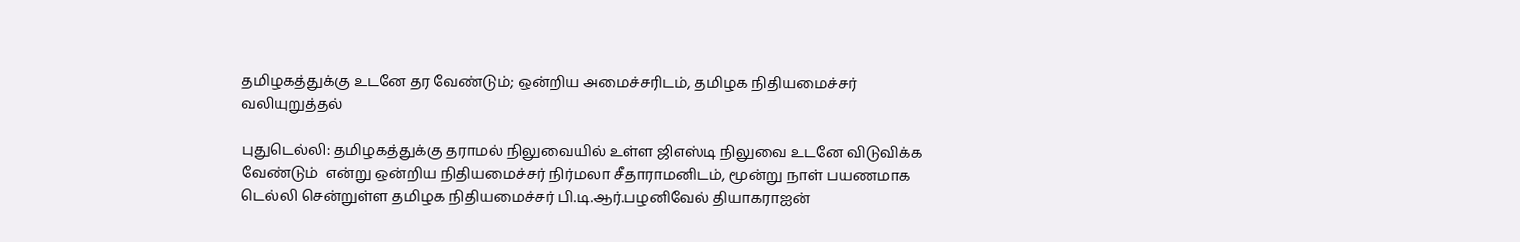தமிழகத்துக்கு உடனே தர வேண்டும்; ஒன்றிய அமைச்சரிடம், தமிழக நிதியமைச்சர் வலியுறுத்தல்

புதுடெல்லி: தமிழகத்துக்கு தராமல் நிலுவையில் உள்ள ஜிஎஸ்டி நிலுவை உடனே விடுவிக்க வேண்டும்  என்று ஒன்றிய நிதியமைச்சர் நிர்மலா சீதாராமனிடம், மூன்று நாள் பயணமாக டெல்லி சென்றுள்ள தமிழக நிதியமைச்சர் பி.டி.ஆர்.பழனிவேல் தியாகராஐன்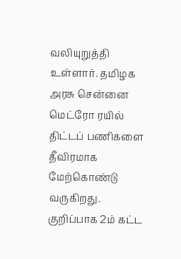வலியுறுத்தி உள்ளார். தமிழக அரசு சென்னை மெட்ரோ ரயில் திட்டப் பணிகளை தீவிரமாக மேற்கொண்டு வருகிறது. குறிப்பாக 2ம் கட்ட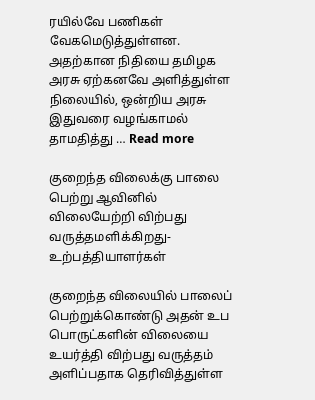ரயில்வே பணிகள் வேகமெடுத்துள்ளன. அதற்கான நிதியை தமிழக அரசு ஏற்கனவே அளித்துள்ள நிலையில், ஒன்றிய அரசு இதுவரை வழங்காமல் தாமதித்து … Read more

குறைந்த விலைக்கு பாலை பெற்று ஆவினில் விலையேற்றி விற்பது வருத்தமளிக்கிறது- உற்பத்தியாளர்கள்

குறைந்த விலையில் பாலைப் பெற்றுக்கொண்டு அதன் உப பொருட்களின் விலையை உயர்த்தி விற்பது வருத்தம் அளிப்பதாக தெரிவித்துள்ள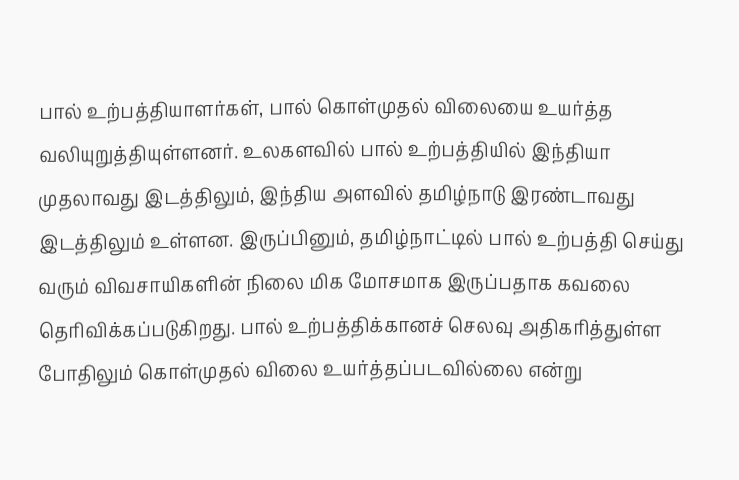பால் உற்பத்தியாளர்கள், பால் கொள்முதல் விலையை உயர்த்த வலியுறுத்தியுள்ளனர். உலகளவில் பால் உற்பத்தியில் இந்தியா முதலாவது இடத்திலும், இந்திய அளவில் தமிழ்நாடு இரண்டாவது இடத்திலும் உள்ளன. இருப்பினும், தமிழ்நாட்டில் பால் உற்பத்தி செய்து வரும் விவசாயிகளின் நிலை மிக மோசமாக இருப்பதாக கவலை தெரிவிக்கப்படுகிறது. பால் உற்பத்திக்கானச் செலவு அதிகரித்துள்ள போதிலும் கொள்முதல் விலை உயர்த்தப்படவில்லை என்று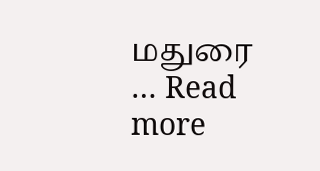மதுரை … Read more